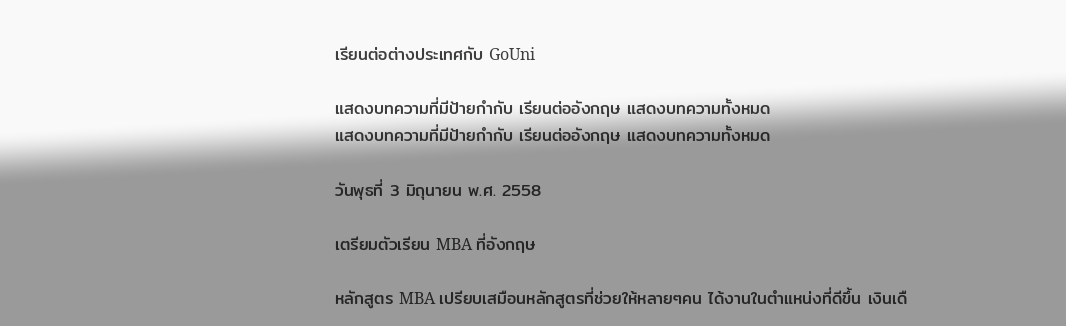เรียนต่อต่างประเทศกับ GoUni

แสดงบทความที่มีป้ายกำกับ เรียนต่ออังกฤษ แสดงบทความทั้งหมด
แสดงบทความที่มีป้ายกำกับ เรียนต่ออังกฤษ แสดงบทความทั้งหมด

วันพุธที่ 3 มิถุนายน พ.ศ. 2558

เตรียมตัวเรียน MBA ที่อังกฤษ

หลักสูตร MBA เปรียบเสมือนหลักสูตรที่ช่วยให้หลายๆคน ได้งานในตำแหน่งที่ดีขึ้น เงินเดื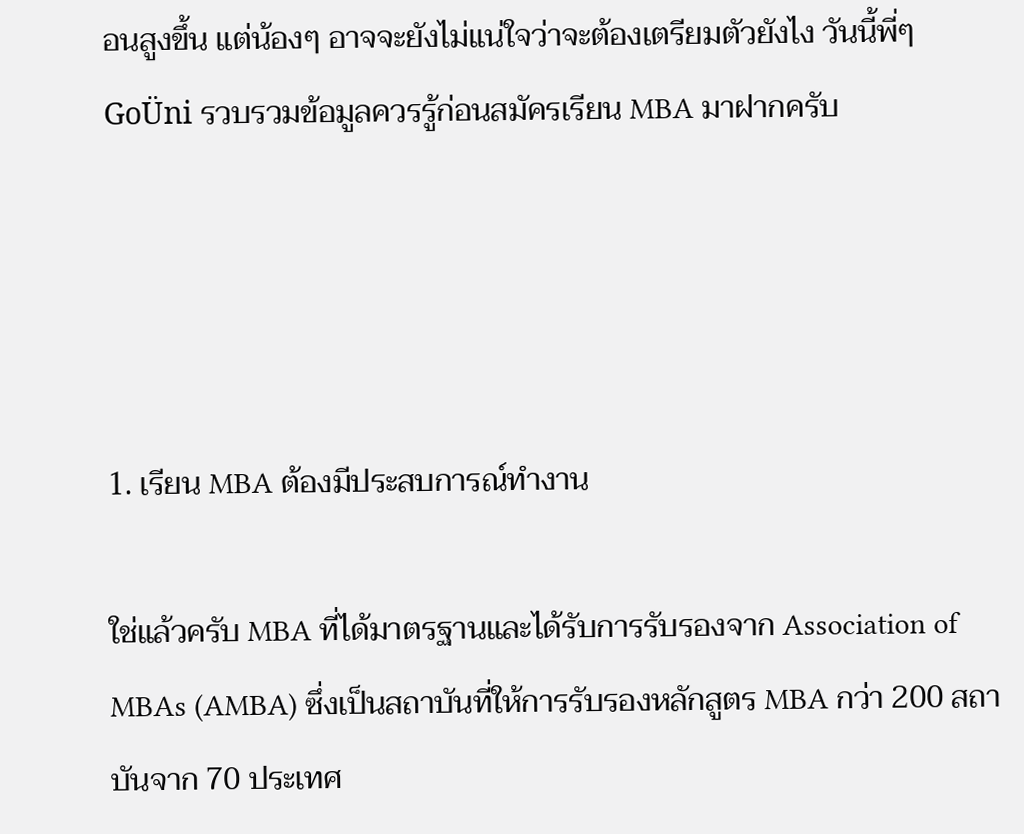อนสูงขึ้น แต่น้องๆ อาจจะยังไม่แน่ใจว่าจะต้องเตรียมตัวยังไง วันนี้พี่ๆ GoÜni รวบรวมข้อมูลควรรู้ก่อนสมัครเรียน MBA มาฝากครับ




1. เรียน MBA ต้องมีประสบการณ์ทำงาน

ใช่แล้วครับ MBA ที่ได้มาตรฐานและได้รับการรับรองจาก Association of MBAs (AMBA) ซึ่งเป็นสถาบันที่ให้การรับรองหลักสูตร MBA กว่า 200 สถาบันจาก 70 ประเทศ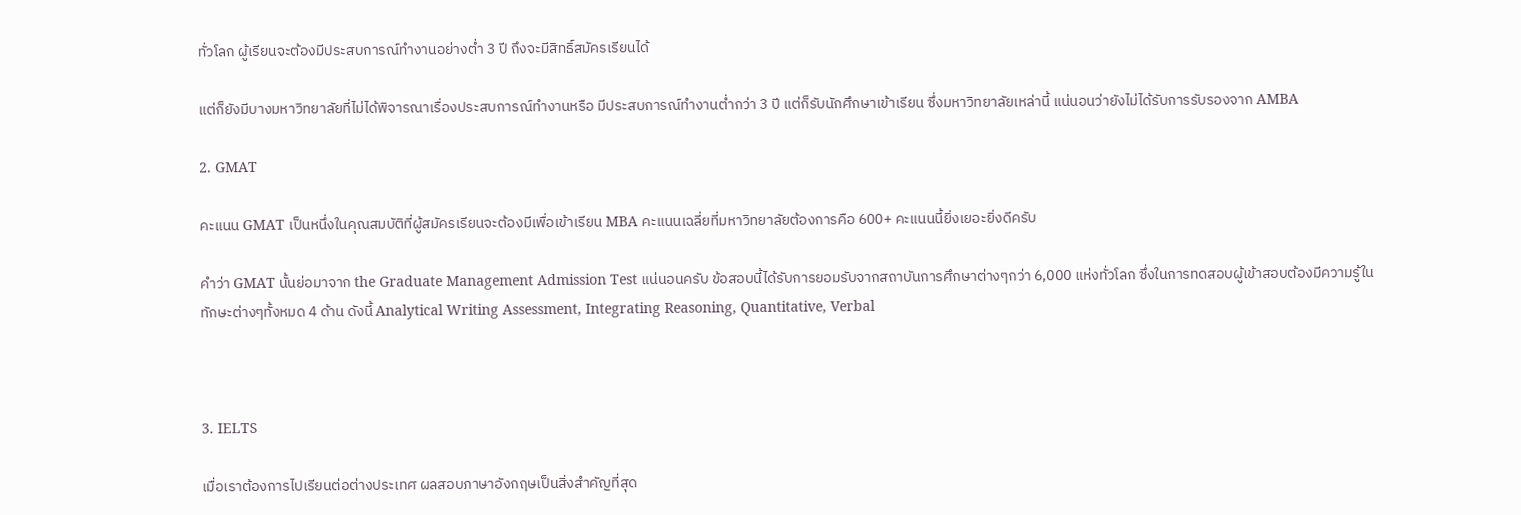ทั่วโลก ผู้เรียนจะต้องมีประสบการณ์ทำงานอย่างต่ำ 3 ปี ถึงจะมีสิทธิ์สมัครเรียนได้

แต่ก็ยังมีบางมหาวิทยาลัยที่ไม่ได้พิจารณาเรื่องประสบการณ์ทำงานหรือ มีประสบการณ์ทำงานต่ำกว่า 3 ปี แต่ก็รับนักศึกษาเข้าเรียน ซึ่งมหาวิทยาลัยเหล่านี้ แน่นอนว่ายังไม่ได้รับการรับรองจาก AMBA

2. GMAT

คะแนน GMAT เป็นหนึ่งในคุณสมบัติที่ผู้สมัครเรียนจะต้องมีเพื่อเข้าเรียน MBA คะแนนเฉลี่ยที่มหาวิทยาลัยต้องการคือ 600+ คะแนนนี้ยิ่งเยอะยิ่งดีครับ

คำว่า GMAT นั้นย่อมาจาก the Graduate Management Admission Test แน่นอนครับ ข้อสอบนี้ได้รับการยอมรับจากสถาบันการศึกษาต่างๆกว่า 6,000 แห่งทั่วโลก ซึ่งในการทดสอบผู้เข้าสอบต้องมีความรู้ในทักษะต่างๆทั้งหมด 4 ด้าน ดังนี้ Analytical Writing Assessment, Integrating Reasoning, Quantitative, Verbal



3. IELTS

เมื่อเราต้องการไปเรียนต่อต่างประเทศ ผลสอบภาษาอังกฤษเป็นสิ่งสำคัญที่สุด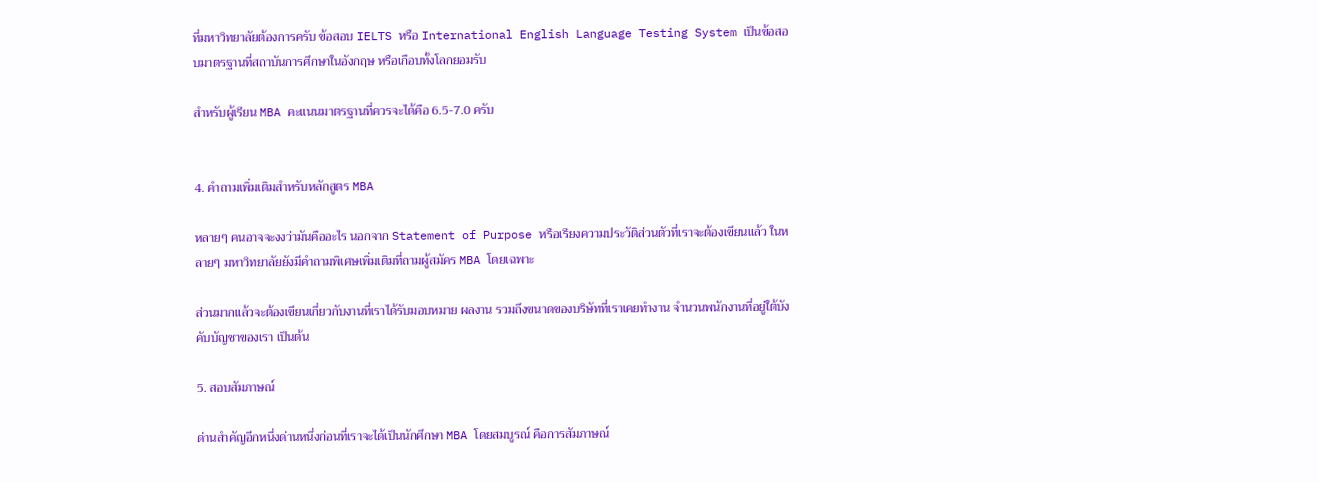ที่มหาวิทยาลัยต้องการครับ ข้อสอบ IELTS หรือ International English Language Testing System เป็นข้อสอบมาตรฐานที่สถาบันการศึกษาในอังกฤษ หรือเกือบทั้งโลกยอมรับ

สำหรับผู้เรียน MBA คะแนนมาตรฐานที่ควรจะได้คือ 6.5-7.0 ครับ


4. คำถามเพิ่มเติมสำหรับหลักสูตร MBA

หลายๆ คนอาจจะงงว่ามันคืออะไร นอกจาก Statement of Purpose หรือเรียงความประวัติส่วนตัวที่เราจะต้องเขียนแล้ว ในหลายๆ มหาวิทยาลัยยังมีคำถามพิเศษเพิ่มเติมที่ถามผู้สมัคร MBA โดยเฉพาะ

ส่วนมากแล้วจะต้องเขียนเกี่ยวกับงานที่เราได้รับมอบหมาย ผลงาน รวมถึงขนาดของบริษัทที่เราเคยทำงาน จำนวนพนักงานที่อยู่ใต้บังคับบัญชาของเรา เป็นต้น

5. สอบสัมภาษณ์

ด่านสำคัญอีกหนึ่งด่านหนึ่งก่อนที่เราจะได้เป็นนักศึกษา MBA โดยสมบูรณ์ คือการสัมภาษณ์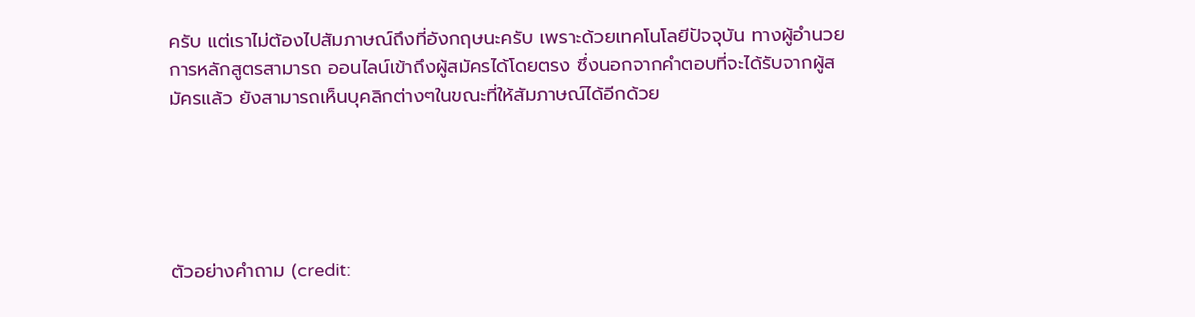ครับ แต่เราไม่ต้องไปสัมภาษณ์ถึงที่อังกฤษนะครับ เพราะด้วยเทคโนโลยีปัจจุบัน ทางผู้อำนวยการหลักสูตรสามารถ ออนไลน์เข้าถึงผู้สมัครได้โดยตรง ซึ่งนอกจากคำตอบที่จะได้รับจากผู้สมัครแล้ว ยังสามารถเห็นบุคลิกต่างๆในขณะที่ให้สัมภาษณ์ได้อีกด้วย





ตัวอย่างคำถาม (credit: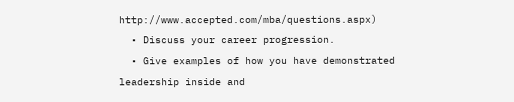http://www.accepted.com/mba/questions.aspx)
  • Discuss your career progression.
  • Give examples of how you have demonstrated leadership inside and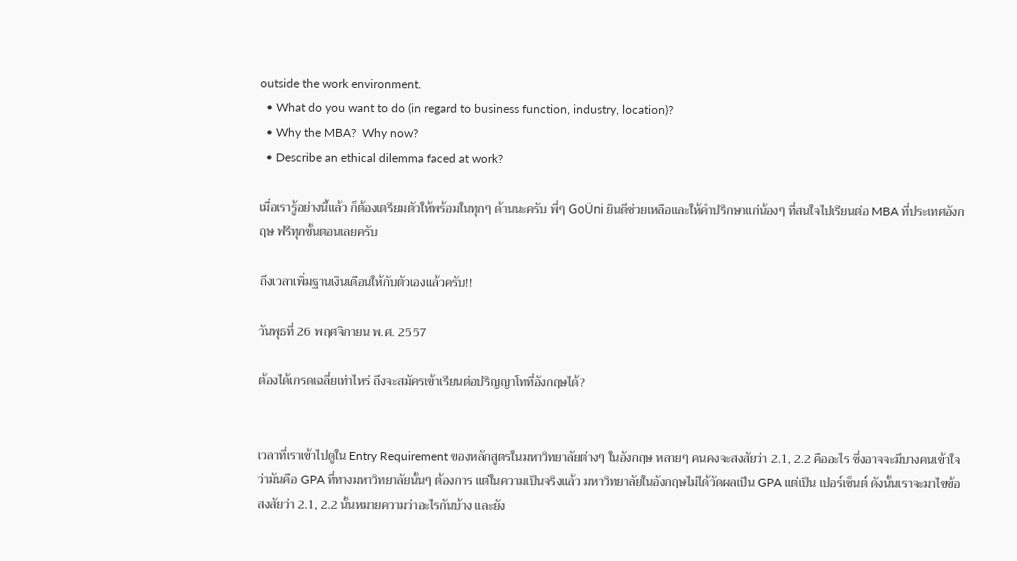outside the work environment.
  • What do you want to do (in regard to business function, industry, location)?
  • Why the MBA?  Why now?
  • Describe an ethical dilemma faced at work?

เมื่อเรารู้อย่างนี้แล้ว ก็ต้องเตรียมตัวให้พร้อมในทุกๆ ด้านนะครับ พี่ๆ GoÜni ยินดีช่วยเหลือและให้คำปรึกษาแก่น้องๆ ที่สนใจไปเรียนต่อ MBA ที่ประเทศอังกฤษ ฟรีทุกขั้นตอนเลยครับ

ถึงเวลาเพิ่มฐานเงินเดือนให้กับตัวเองแล้วครับ!!

วันพุธที่ 26 พฤศจิกายน พ.ศ. 2557

ต้องได้เกรดเฉลี่ยเท่าไหร่ ถึงจะสมัครเข้าเรียนต่อปริญญาโทที่อังกฤษได้?


เวลาที่เราเข้าไปดูใน Entry Requirement ของหลักสูตรในมหาวิทยาลัยต่างๆ ในอังกฤษ หลายๆ คนคงจะสงสัยว่า 2.1, 2.2 คืออะไร ซึ่งอาจจะมีบางคนเข้าใจว่ามันคือ GPA ที่ทางมหาวิทยาลัยนั้นๆ ต้องการ แต่ในความเป็นจริงแล้ว มหาวิทยาลัยในอังกฤษไม่ได้วัดผลเป็น GPA แต่เป็น เปอร์เซ็นต์ ดังนั้นเราจะมาไขข้อสงสัยว่า 2.1, 2.2 นั้นหมายความว่าอะไรกันบ้าง และยัง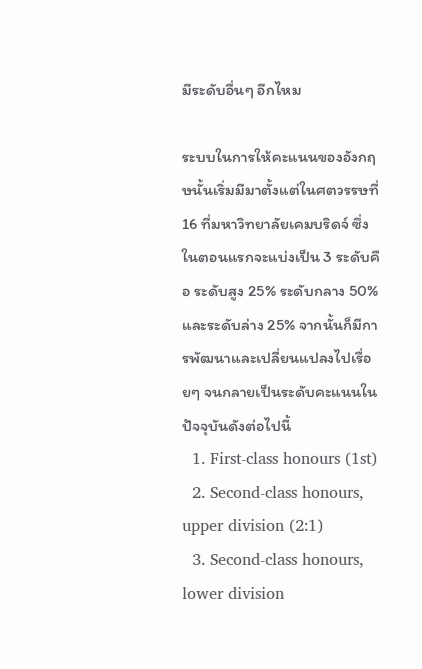มีระดับอื่นๆ อีกไหม

ระบบในการให้คะแนนของอังกฤษนั้นเริ่มมีมาตั้งแต่ในศตวรรษที่ 16 ที่มหาวิทยาลัยเคมบริดจ์ ซึ่งในตอนแรกจะแบ่งเป็น 3 ระดับคือ ระดับสูง 25% ระดับกลาง 50% และระดับล่าง 25% จากนั้นก็มีการพัฒนาและเปลี่ยนแปลงไปเรื่อยๆ จนกลายเป็นระดับคะแนนในปัจจุบันดังต่อไปนี้
  1. First-class honours (1st)
  2. Second-class honours, upper division (2:1)
  3. Second-class honours, lower division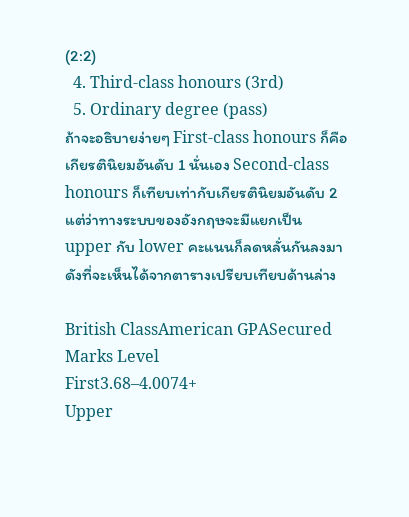(2:2)
  4. Third-class honours (3rd)
  5. Ordinary degree (pass)
ถ้าจะอธิบายง่ายๆ First-class honours ก็คือเกียรตินิยมอันดับ 1 นั่นเอง Second-class honours ก็เทียบเท่ากับเกียรตินิยมอันดับ 2 แต่ว่าทางระบบของอังกฤษจะมีแยกเป็น upper กับ lower คะแนนก็ลดหลั่นกันลงมา ดังที่จะเห็นได้จากตารางเปรียบเทียบด้านล่าง

British ClassAmerican GPASecured Marks Level
First3.68–4.0074+
Upper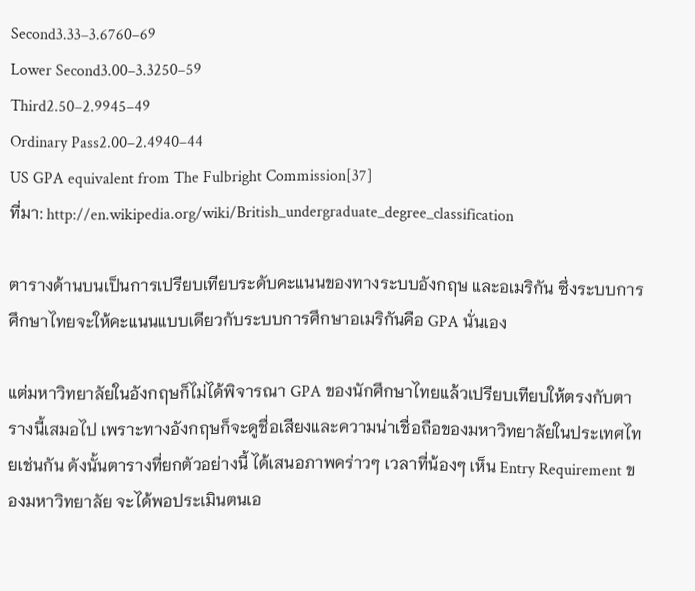Second3.33–3.6760–69
Lower Second3.00–3.3250–59
Third2.50–2.9945–49
Ordinary Pass2.00–2.4940–44
US GPA equivalent from The Fulbright Commission[37]
ที่มา: http://en.wikipedia.org/wiki/British_undergraduate_degree_classification

ตารางด้านบนเป็นการเปรียบเทียบระดับคะแนนของทางระบบอังกฤษ และอเมริกัน ซึ่งระบบการศึกษาไทยจะให้คะแนนแบบเดียวกับระบบการศึกษาอเมริกันคือ GPA นั่นเอง

แต่มหาวิทยาลัยในอังกฤษก็ไม่ได้พิจารณา GPA ของนักศึกษาไทยแล้วเปรียบเทียบให้ตรงกับตารางนี้เสมอไป เพราะทางอังกฤษก็จะดูชื่อเสียงและความน่าเชื่อถือของมหาวิทยาลัยในประเทศไทยเช่นกัน ดังนั้นตารางที่ยกตัวอย่างนี้ ได้เสนอภาพคร่าวๆ เวลาที่น้องๆ เห็น Entry Requirement ของมหาวิทยาลัย จะได้พอประเมินตนเอ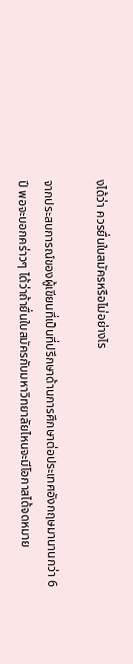งได้ว่า ควรยื่นใบสมัครหรือไม่อย่างไร

จากประสบการณ์ของผู้เขียนที่เป็นที่ปรึกษาด้านการศึกษาต่อประเทศอังกฤษมานานกว่า 6 ปี พอจะบอกคร่าวๆ ได้ว่าถ้ายื่นใบสมัครกับมหาวิทยาลัยไหนจะมีโอกาสได้จดหมาย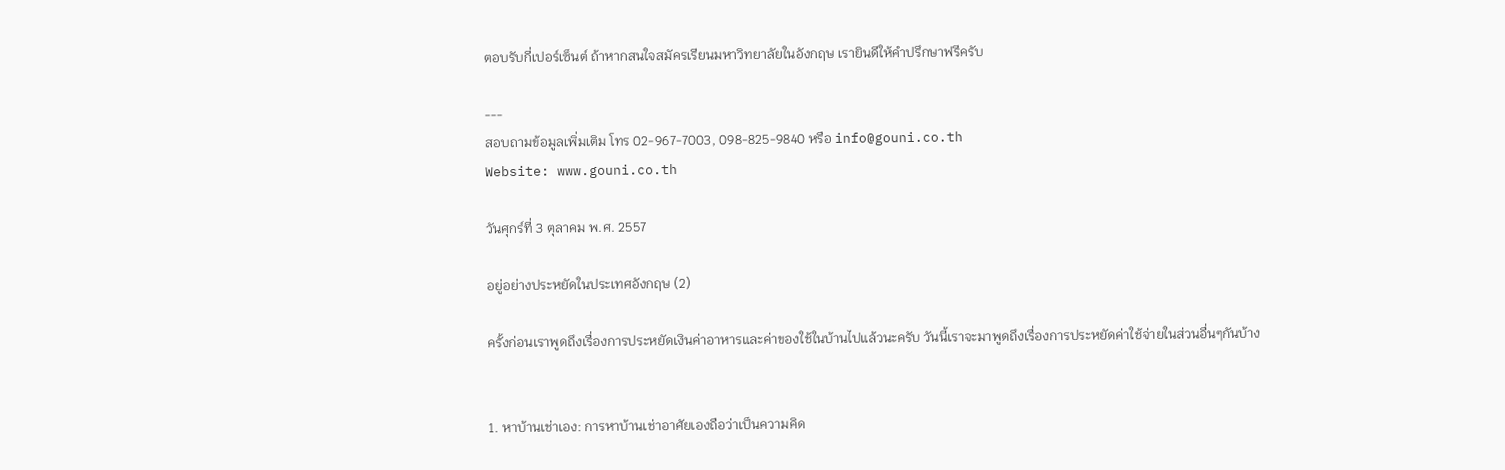ตอบรับกี่เปอร์เซ็นต์ ถ้าหากสนใจสมัครเรียนมหาวิทยาลัยในอังกฤษ เรายินดีให้คำปรึกษาฟรีครับ

---
สอบถามข้อมูลเพิ่มเติม โทร 02-967-7003, 098-825-9840 หรือ info@gouni.co.th
Website: www.gouni.co.th

วันศุกร์ที่ 3 ตุลาคม พ.ศ. 2557

อยู่อย่างประหยัดในประเทศอังกฤษ (2)

ครั้งก่อนเราพูดถึงเรื่องการประหยัดเงินค่าอาหารและค่าของใช้ในบ้านไปแล้วนะครับ วันนี้เราจะมาพูดถึงเรื่องการประหยัดค่าใช้จ่ายในส่วนอื่นๆกันบ้าง


1. หาบ้านเช่าเอง: การหาบ้านเช่าอาศัยเองถือว่าเป็นความคิด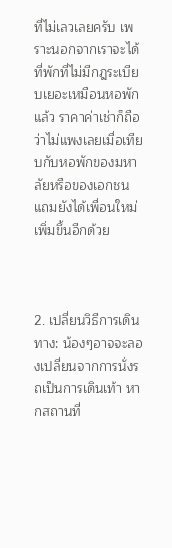ที่ไม่เลวเลยครับ เพราะนอกจากเราจะได้ที่พักที่ไม่มีกฎระเบียบเยอะเหมือนหอพักแล้ว ราคาค่าเช่าก็ถือว่าไม่แพงเลยเมื่อเทียบกับหอพักของมหาลัยหรือของเอกชน แถมยังได้เพื่อนใหม่เพิ่มขึ้นอีกด้วย



2. เปลี่ยนวิธีการเดินทาง: น้องๆอาจจะลองเปลี่ยนจากการนั่งรถเป็นการเดินเท้า หากสถานที่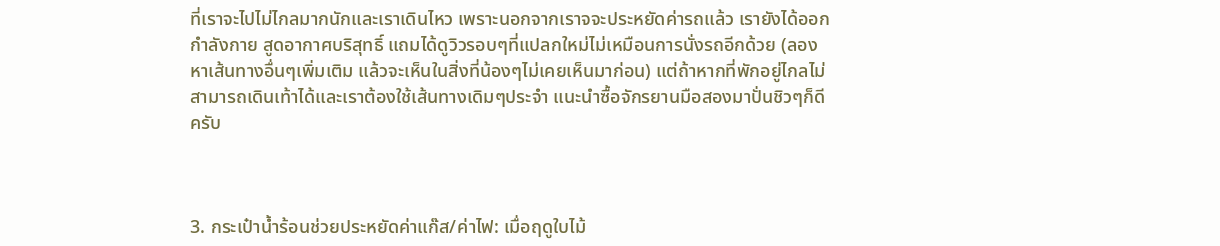ที่เราจะไปไม่ไกลมากนักและเราเดินไหว เพราะนอกจากเราจจะประหยัดค่ารถแล้ว เรายังได้ออกกำลังกาย สูดอากาศบริสุทธิ์ แถมได้ดูวิวรอบๆที่แปลกใหม่ไม่เหมือนการนั่งรถอีกด้วย (ลองหาเส้นทางอื่นๆเพิ่มเติม แล้วจะเห็นในสิ่งที่น้องๆไม่เคยเห็นมาก่อน) แต่ถ้าหากที่พักอยู่ไกลไม่สามารถเดินเท้าได้และเราต้องใช้เส้นทางเดิมๆประจำ แนะนำซื้อจักรยานมือสองมาปั่นชิวๆก็ดีครับ



3. กระเป๋าน้ำร้อนช่วยประหยัดค่าแก๊ส/ค่าไฟ: เมื่อฤดูใบไม้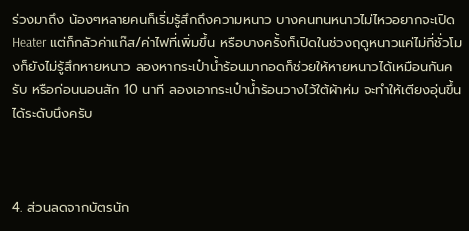ร่วงมาถึง น้องๆหลายคนก็เริ่มรู้สึกถึงความหนาว บางคนทนหนาวไม่ไหวอยากจะเปิด Heater แต่ก็กลัวค่าแก๊ส/ค่าไฟที่เพิ่มขึ้น หรือบางครั้งก็เปิดในช่วงฤดูหนาวแค่ไม่กี่ชั่วโมงก็ยังไม่รู้สึกหายหนาว ลองหากระเป๋าน้ำร้อนมากอดก็ช่วยให้หายหนาวได้เหมือนกันครับ หรือก่อนนอนสัก 10 นาที ลองเอากระเป๋าน้ำร้อนวางไว้ใต้ผ้าห่ม จะทำให้เตียงอุ่นขึ้นได้ระดับนึงครับ



4. ส่วนลดจากบัตรนัก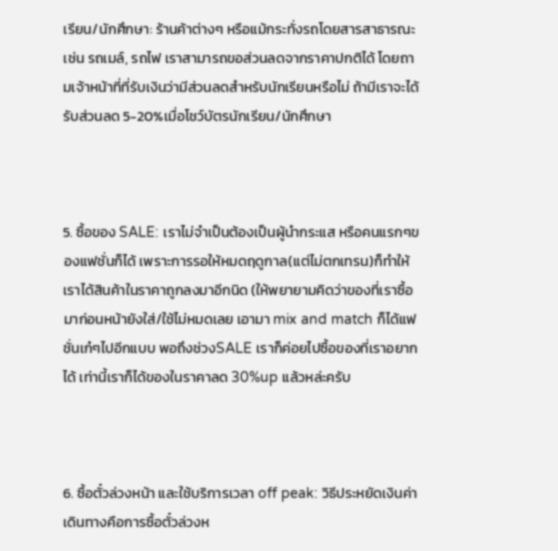เรียน/นักศึกษา: ร้านค้าต่างๆ หรือแม้กระทั่งรถโดยสารสาธารณะ เช่น รถเมล์, รถไฟ เราสามารถขอส่วนลดจากราคาปกติได้ โดยถามเจ้าหน้าที่ที่รับเงินว่ามีส่วนลดสำหรับนักเรียนหรือไม่ ถ้ามีเราจะได้รับส่วนลด 5-20%เมื่อโชว์บัตรนักเรียน/นักศึกษา



5. ซื้อของ SALE: เราไม่จำเป็นต้องเป็นผู้นำกระแส หรือคนแรกๆของแฟชั่นก็ได้ เพราะการรอให้หมดฤดูกาล(แต่ไม่ตกเทรน)ก็ทำให้เราได้สินค้าในราคาถูกลงมาอีกนิด (ให้พยายามคิดว่าของที่เราซื้อมาก่อนหน้ายังใส่/ใช้ไม่หมดเลย เอามา mix and match ก็ได้แฟชั่นเก๋ๆไปอีกแบบ พอถึงช่วงSALE เราก็ค่อยไปซื้อของที่เราอยากได้ เท่านี้เราก็ได้ของในราคาลด 30%up แล้วหล่ะครับ



6. ซื้อตั๋วล่วงหน้า และใช้บริการเวลา off peak: วิธีประหยัดเงินค่าเดินทางคือการซื้อตั๋วล่วงห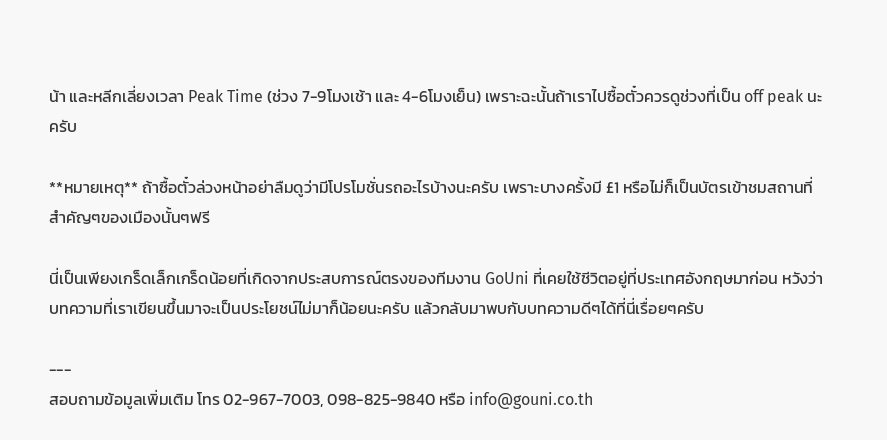น้า และหลีกเลี่ยงเวลา Peak Time (ช่วง 7-9โมงเช้า และ 4-6โมงเย็น) เพราะฉะนั้นถ้าเราไปซื้อตั๋วควรดูช่วงที่เป็น off peak นะครับ

**หมายเหตุ** ถ้าซื้อตั๋วล่วงหน้าอย่าลืมดูว่ามีโปรโมชั่นรถอะไรบ้างนะครับ เพราะบางครั้งมี £1 หรือไม่ก็เป็นบัตรเข้าชมสถานที่สำคัญๆของเมืองนั้นๆฟรี

นี่เป็นเพียงเกร็ดเล็กเกร็ดน้อยที่เกิดจากประสบการณ์ตรงของทีมงาน GoUni ที่เคยใช้ชีวิตอยู่ที่ประเทศอังกฤษมาก่อน หวังว่าบทความที่เราเขียนขึ้นมาจะเป็นประโยชน์ไม่มาก็น้อยนะครับ แล้วกลับมาพบกับบทความดีๆได้ที่นี่เรื่อยๆครับ

---
สอบถามข้อมูลเพิ่มเติม โทร 02-967-7003, 098-825-9840 หรือ info@gouni.co.th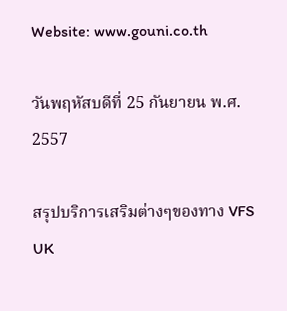Website: www.gouni.co.th

วันพฤหัสบดีที่ 25 กันยายน พ.ศ. 2557

สรุปบริการเสริมต่างๆของทาง VFS UK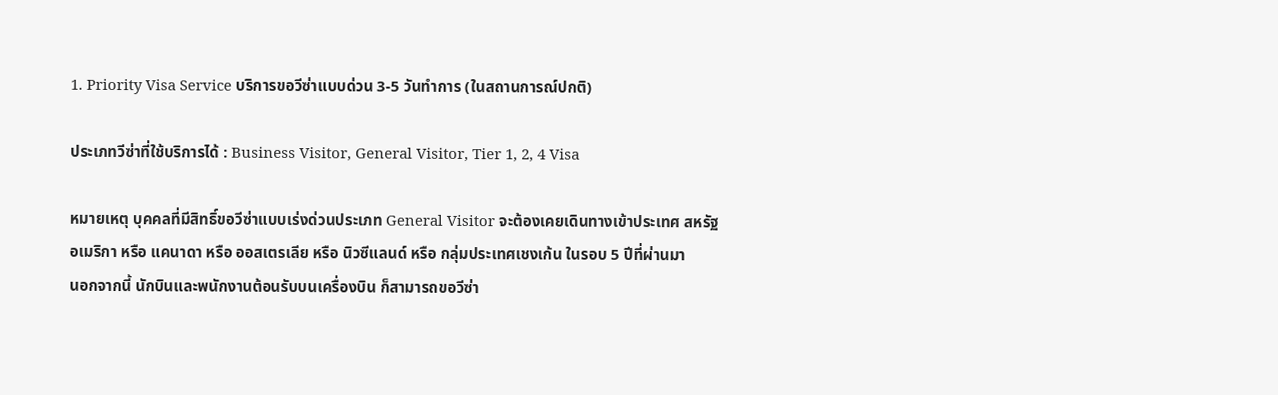1. Priority Visa Service บริการขอวีซ่าแบบด่วน 3-5 วันทำการ (ในสถานการณ์ปกติ)

ประเภทวีซ่าที่ใช้บริการได้ : Business Visitor, General Visitor, Tier 1, 2, 4 Visa

หมายเหตุ บุคคลที่มีสิทธิ์ขอวีซ่าแบบเร่งด่วนประเภท General Visitor จะต้องเคยเดินทางเข้าประเทศ สหรัฐอเมริกา หรือ แคนาดา หรือ ออสเตรเลีย หรือ นิวซีแลนด์ หรือ กลุ่มประเทศเชงเก้น ในรอบ 5 ปีที่ผ่านมา
นอกจากนี้ นักบินและพนักงานต้อนรับบนเครื่องบิน ก็สามารถขอวีซ่า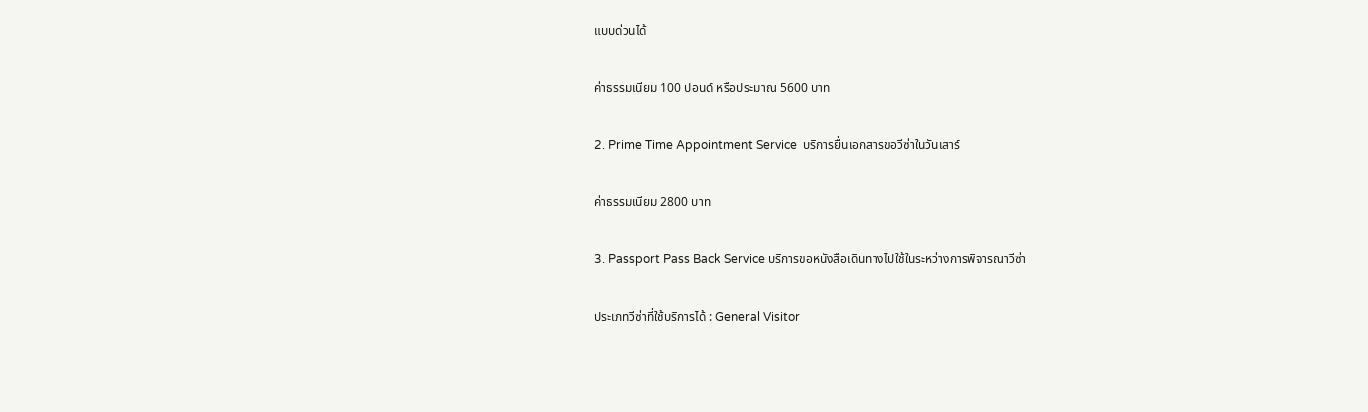แบบด่วนได้

ค่าธรรมเนียม 100 ปอนด์ หรือประมาณ 5600 บาท

2. Prime Time Appointment Service  บริการยื่นเอกสารขอวีซ่าในวันเสาร์

ค่าธรรมเนียม 2800 บาท

3. Passport Pass Back Service บริการขอหนังสือเดินทางไปใช้ในระหว่างการพิจารณาวีซ่า

ประเภทวีซ่าที่ใช้บริการได้ : General Visitor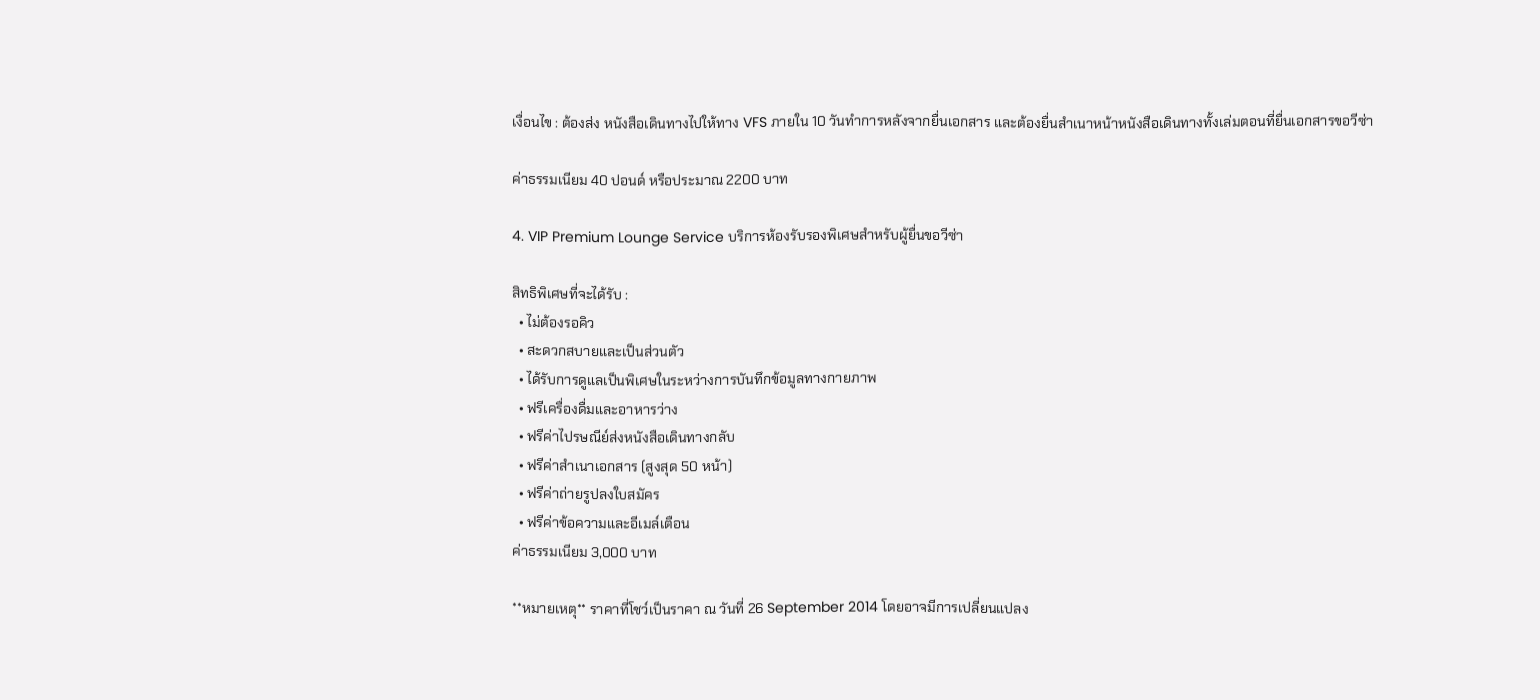เงื่อนไข : ต้องส่ง หนังสือเดินทางไปให้ทาง VFS ภายใน 10 วันทำการหลังจากยื่นเอกสาร และต้องยื่นสำเนาหน้าหนังสือเดินทางทั้งเล่มตอนที่ยื่นเอกสารขอวีซ่า

ค่าธรรมเนียม 40 ปอนด์ หรือประมาณ 2200 บาท

4. VIP Premium Lounge Service บริการห้องรับรองพิเศษสำหรับผู้ยื่นขอวีซ่า

สิทธิพิเศษที่จะได้รับ :
  • ไม่ต้องรอคิว
  • สะดวกสบายและเป็นส่วนตัว
  • ได้รับการดูแลเป็นพิเศษในระหว่างการบันทึกข้อมูลทางกายภาพ
  • ฟรีเครื่องดื่มและอาหารว่าง
  • ฟรีค่าไปรษณีย์ส่งหนังสือเดินทางกลับ
  • ฟรีค่าสำเนาเอกสาร (สูงสุด 50 หน้า)
  • ฟรีค่าถ่ายรูปลงใบสมัคร
  • ฟรีค่าข้อความและอีเมล์เตือน
ค่าธรรมเนียม 3,000 บาท

**หมายเหตุ** ราคาที่โชว์เป็นราคา ณ วันที่ 26 September 2014 โดยอาจมีการเปลี่ยนแปลง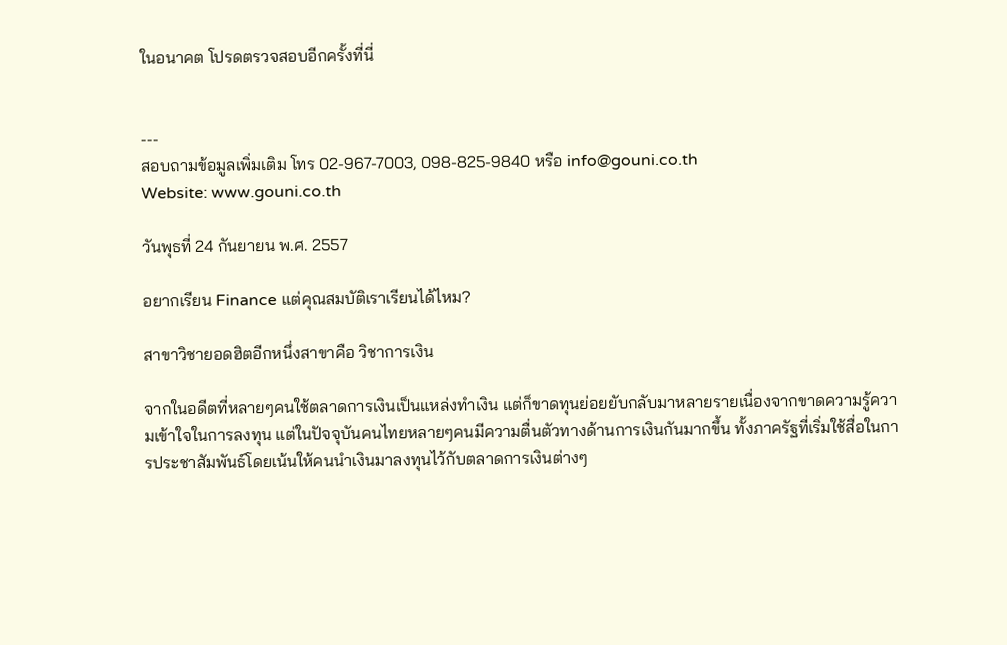ในอนาคต โปรดตรวจสอบอีกครั้งที่นี่


---
สอบถามข้อมูลเพิ่มเติม โทร 02-967-7003, 098-825-9840 หรือ info@gouni.co.th
Website: www.gouni.co.th

วันพุธที่ 24 กันยายน พ.ศ. 2557

อยากเรียน Finance แต่คุณสมบัติเราเรียนได้ไหม?

สาขาวิชายอดฮิตอีกหนึ่งสาขาคือ วิชาการเงิน

จากในอดีตที่หลายๆคนใช้ตลาดการเงินเป็นแหล่งทำเงิน แต่ก็ขาดทุนย่อยยับกลับมาหลายรายเนื่องจากขาดความรู้ความเข้าใจในการลงทุน แต่ในปัจจุบันคนไทยหลายๆคนมีความตื่นตัวทางด้านการเงินกันมากขึ้น ทั้งภาครัฐที่เริ่มใช้สื่อในการประชาสัมพันธ์โดยเน้นให้คนนำเงินมาลงทุนไว้กับตลาดการเงินต่างๆ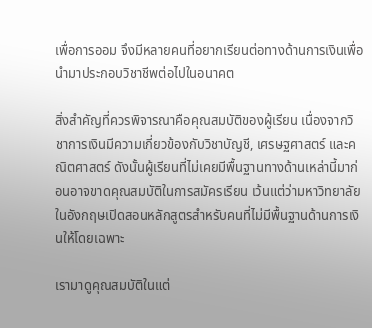เพื่อการออม จึงมีหลายคนที่อยากเรียนต่อทางด้านการเงินเพื่อนำมาประกอบวิชาชีพต่อไปในอนาคต

สิ่งสำคัญที่ควรพิจารณาคือคุณสมบัติของผู้เรียน เนื่องจากวิชาการเงินมีความเกี่ยวข้องกับวิชาบัญชี, เศรษฐศาสตร์ และคณิตศาสตร์ ดังนั้นผู้เรียนที่ไม่เคยมีพื้นฐานทางด้านเหล่านี้มาก่อนอาจขาดคุณสมบัติในการสมัครเรียน เว้นแต่ว่ามหาวิทยาลัยในอังกฤษเปิดสอนหลักสูตรสำหรับคนที่ไม่มีพื้นฐานด้านการเงินให้โดยเฉพาะ

เรามาดูคุณสมบัติในแต่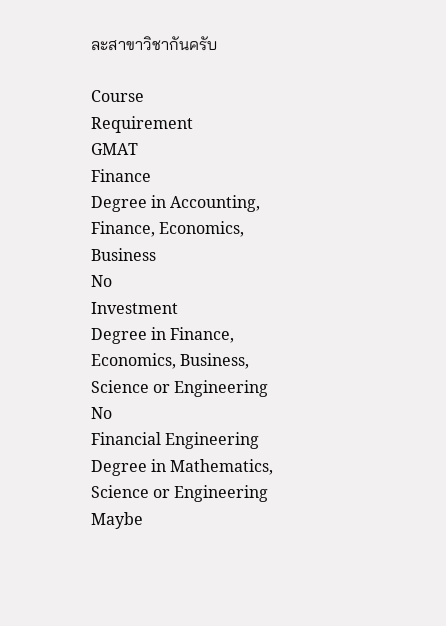ละสาขาวิชากันครับ

Course
Requirement
GMAT
Finance
Degree in Accounting, Finance, Economics, Business
No
Investment
Degree in Finance, Economics, Business, Science or Engineering
No
Financial Engineering
Degree in Mathematics, Science or Engineering
Maybe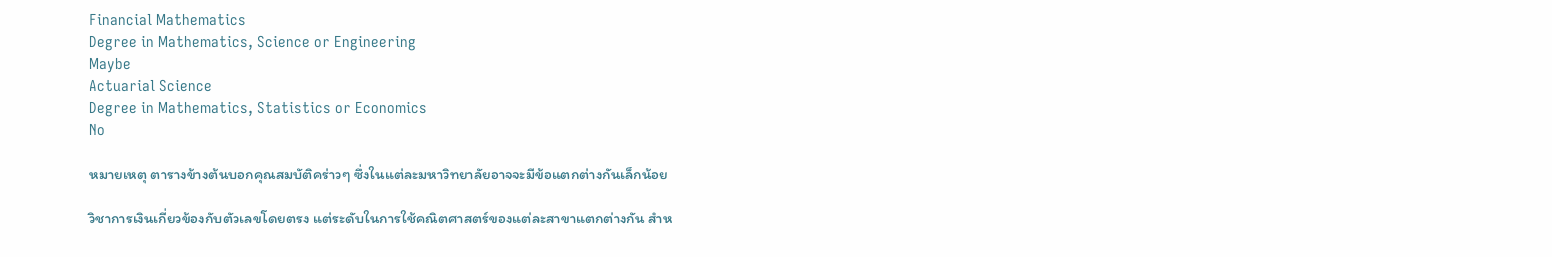Financial Mathematics
Degree in Mathematics, Science or Engineering
Maybe
Actuarial Science
Degree in Mathematics, Statistics or Economics
No

หมายเหตุ ตารางข้างต้นบอกคุณสมบัติคร่าวๆ ซึ่งในแต่ละมหาวิทยาลัยอาจจะมีข้อแตกต่างกันเล็กน้อย

วิชาการเงินเกี่ยวข้องกับตัวเลขโดยตรง แต่ระดับในการใช้คณิตศาสตร์ของแต่ละสาขาแตกต่างกัน สำห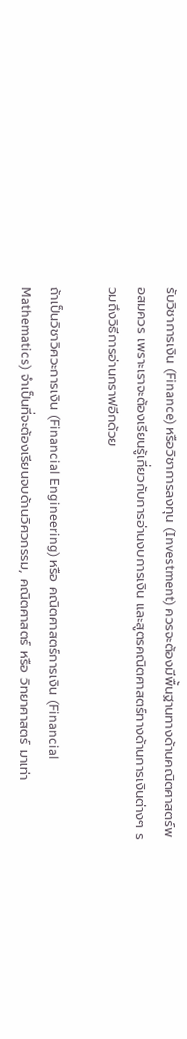รับวิชาการเงิน (Finance) หรือวิชาการลงทุน (Investment) ควรจะต้องมีพื้นฐานทางด้านคณิตศาสตร์พอสมควร เพราะเราจะต้องเรียนรู้เกี่ยวกับการอ่านงบการเงิน และสูตรคณิตศาสตร์ทางด้านการเงินต่างๆ รวมถึงวิธีการอ่านกราฟอีกด้วย

ถ้าเป็นวิชาวิศวะการเงิน (Financial Engineering) หรือ คณิตศาสตร์การเงิน (Financial Mathematics) จำเป็นที่จะต้องเรียนจบด้านวิศวกรรม, คณิตศาสตร์ หรือ วิทยาศาสตร์ มาเท่า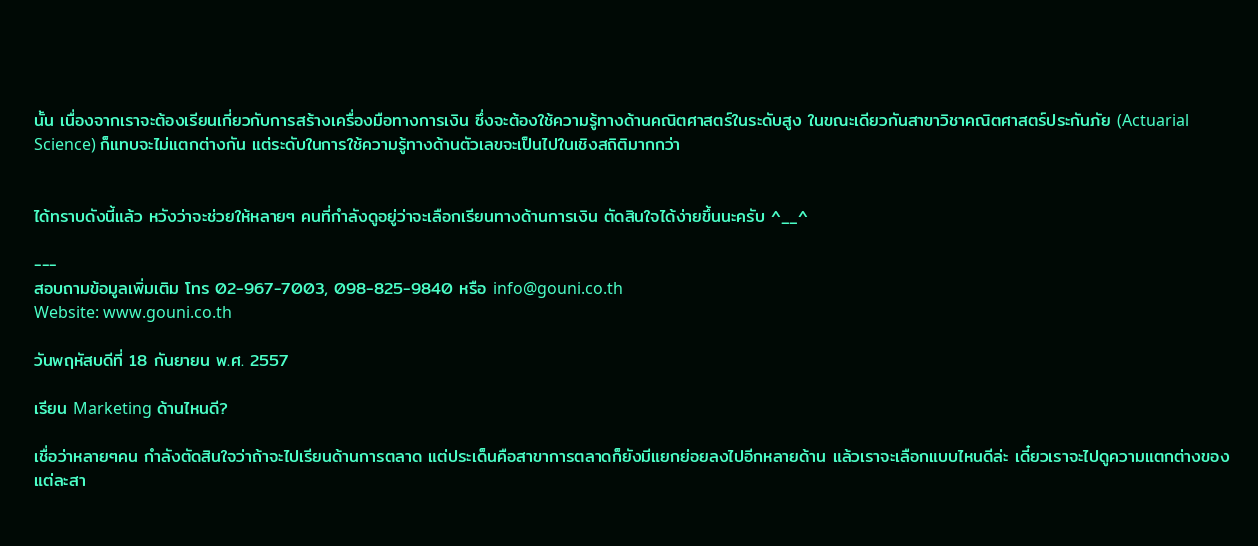นั้น เนื่องจากเราจะต้องเรียนเกี่ยวกับการสร้างเครื่องมือทางการเงิน ซึ่งจะต้องใช้ความรู้ทางด้านคณิตศาสตร์ในระดับสูง ในขณะเดียวกันสาขาวิชาคณิตศาสตร์ประกันภัย (Actuarial Science) ก็แทบจะไม่แตกต่างกัน แต่ระดับในการใช้ความรู้ทางด้านตัวเลขจะเป็นไปในเชิงสถิติมากกว่า


ได้ทราบดังนี้แล้ว หวังว่าจะช่วยให้หลายๆ คนที่กำลังดูอยู่ว่าจะเลือกเรียนทางด้านการเงิน ตัดสินใจได้ง่ายขึ้นนะครับ ^__^

---
สอบถามข้อมูลเพิ่มเติม โทร 02-967-7003, 098-825-9840 หรือ info@gouni.co.th
Website: www.gouni.co.th

วันพฤหัสบดีที่ 18 กันยายน พ.ศ. 2557

เรียน Marketing ด้านไหนดี?

เชื่อว่าหลายๆคน กำลังตัดสินใจว่าถ้าจะไปเรียนด้านการตลาด แต่ประเด็นคือสาขาการตลาดก็ยังมีแยกย่อยลงไปอีกหลายด้าน แล้วเราจะเลือกแบบไหนดีล่ะ เดี๋ยวเราจะไปดูความแตกต่างของแต่ละสา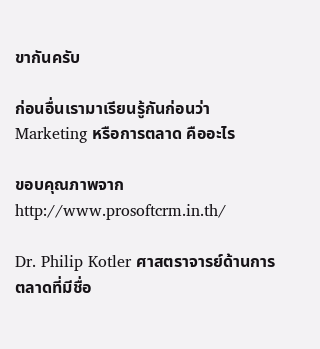ขากันครับ

ก่อนอื่นเรามาเรียนรู้กันก่อนว่า Marketing หรือการตลาด คืออะไร

ขอบคุณภาพจาก http://www.prosoftcrm.in.th/

Dr. Philip Kotler ศาสตราจารย์ด้านการตลาดที่มีชื่อ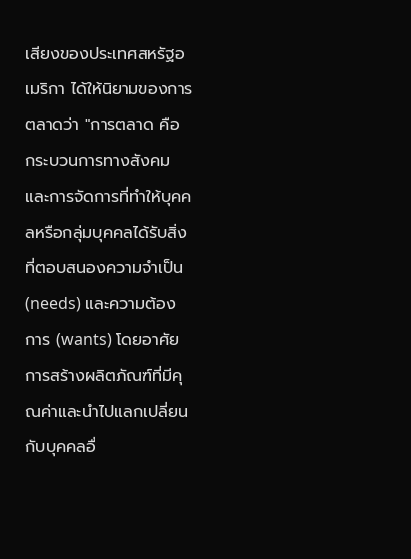เสียงของประเทศสหรัฐอเมริกา ได้ให้นิยามของการตลาดว่า "การตลาด คือ กระบวนการทางสังคมและการจัดการที่ทำให้บุคคลหรือกลุ่มบุคคลได้รับสิ่งที่ตอบสนองความจำเป็น (needs) และความต้องการ (wants) โดยอาศัยการสร้างผลิตภัณฑ์ที่มีคุณค่าและนำไปแลกเปลี่ยนกับบุคคลอื่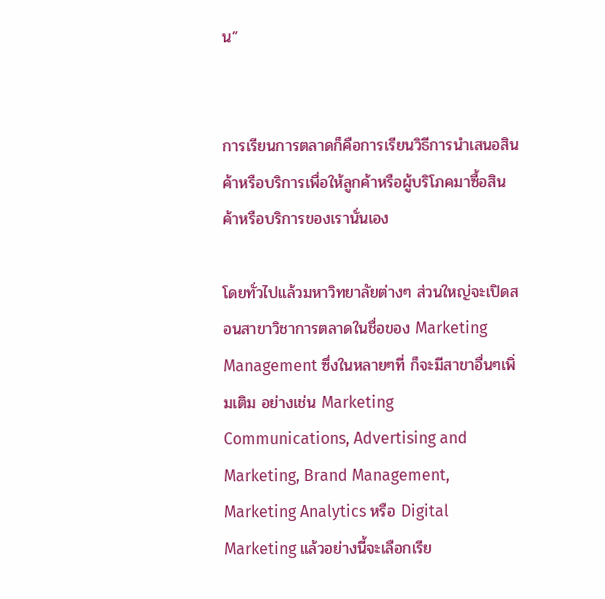น”


การเรียนการตลาดก็คือการเรียนวิธีการนำเสนอสินค้าหรือบริการเพื่อให้ลูกค้าหรือผู้บริโภคมาซื้อสินค้าหรือบริการของเรานั่นเอง

โดยทั่วไปแล้วมหาวิทยาลัยต่างๆ ส่วนใหญ่จะเปิดสอนสาขาวิชาการตลาดในชื่อของ Marketing Management ซึ่งในหลายๆที่ ก็จะมีสาขาอื่นๆเพิ่มเติม อย่างเช่น Marketing Communications, Advertising and Marketing, Brand Management, Marketing Analytics หรือ Digital Marketing แล้วอย่างนี้จะเลือกเรีย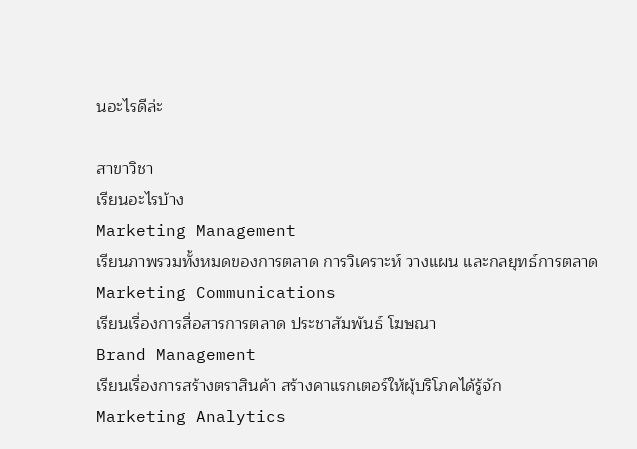นอะไรดีล่ะ

สาขาวิชา
เรียนอะไรบ้าง
Marketing Management
เรียนภาพรวมทั้งหมดของการตลาด การวิเคราะห์ วางแผน และกลยุทธ์การตลาด
Marketing Communications
เรียนเรื่องการสื่อสารการตลาด ประชาสัมพันธ์ โฆษณา
Brand Management
เรียนเรื่องการสร้างตราสินค้า สร้างคาแรกเตอร์ให้ผุ้บริโภคได้รู้จัก
Marketing Analytics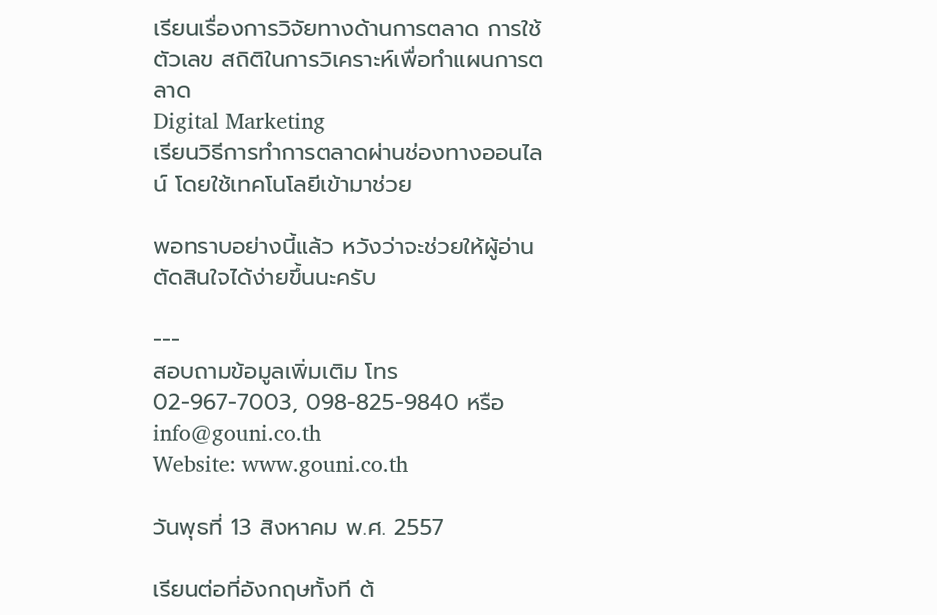เรียนเรื่องการวิจัยทางด้านการตลาด การใช้ตัวเลข สถิติในการวิเคราะห์เพื่อทำแผนการตลาด
Digital Marketing
เรียนวิธีการทำการตลาดผ่านช่องทางออนไลน์ โดยใช้เทคโนโลยีเข้ามาช่วย

พอทราบอย่างนี้แล้ว หวังว่าจะช่วยให้ผู้อ่านตัดสินใจได้ง่ายขึ้นนะครับ

---
สอบถามข้อมูลเพิ่มเติม โทร 02-967-7003, 098-825-9840 หรือ info@gouni.co.th
Website: www.gouni.co.th

วันพุธที่ 13 สิงหาคม พ.ศ. 2557

เรียนต่อที่อังกฤษทั้งที ต้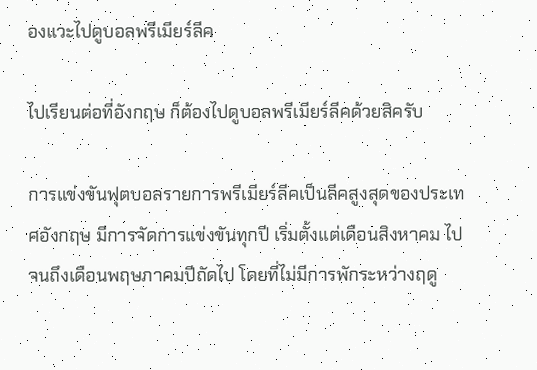องแวะไปดูบอลพรีเมียร์ลีค

ไปเรียนต่อที่อังกฤษ ก็ต้องไปดูบอลพรีเมียร์ลีคด้วยสิครับ

การแข่งขันฟุตบอลรายการพรีเมียร์ลีคเป็นลีคสูงสุดของประเทศอังกฤษ มีการจัดการแข่งขันทุกปี เริ่มตั้งแต่เดือนสิงหาคม ไปจนถึงเดือนพฤษภาคมปีถัดไป โดยที่ไม่มีการพักระหว่างฤดู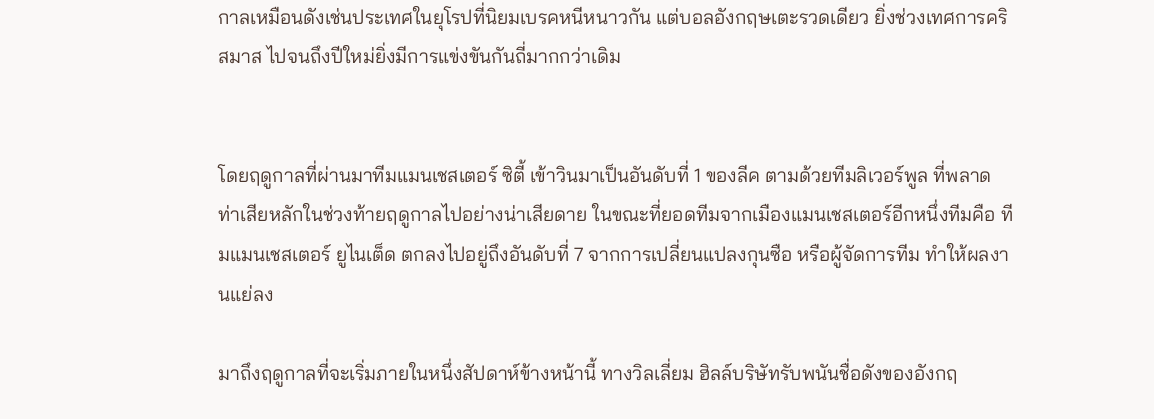กาลเหมือนดังเช่นประเทศในยุโรปที่นิยมเบรคหนีหนาวกัน แต่บอลอังกฤษเตะรวดเดียว ยิ่งช่วงเทศการคริสมาส ไปจนถึงปีใหม่ยิ่งมีการแข่งขันกันถี่มากกว่าเดิม


โดยฤดูกาลที่ผ่านมาทีมแมนเชสเตอร์ ซิตี้ เข้าวินมาเป็นอันดับที่ 1 ของลีค ตามด้วยทีมลิเวอร์พูล ที่พลาดท่าเสียหลักในช่วงท้ายฤดูกาลไปอย่างน่าเสียดาย ในขณะที่ยอดทีมจากเมืองแมนเชสเตอร์อีกหนึ่งทีมคือ ทีมแมนเชสเตอร์ ยูไนเต็ด ตกลงไปอยู่ถึงอันดับที่ 7 จากการเปลี่ยนแปลงกุนซือ หรือผู้จัดการทีม ทำให้ผลงานแย่ลง

มาถึงฤดูกาลที่จะเริ่มภายในหนึ่งสัปดาห์ข้างหน้านี้ ทางวิลเลี่ยม ฮิลล์บริษัทรับพนันชื่อดังของอังกฤ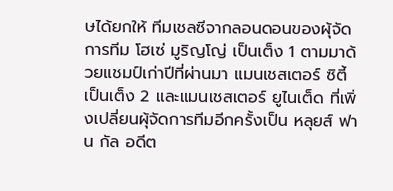ษได้ยกให้ ทีมเชลซีจากลอนดอนของผุ้จัดการทีม โฮเซ่ มูริญโญ่ เป็นเต็ง 1 ตามมาด้วยแชมป์เก่าปีที่ผ่านมา แมนเชสเตอร์ ซิตี้ เป็นเต็ง 2 และแมนเชสเตอร์ ยูไนเต็ด ที่เพิ่งเปลี่ยนผุ้จัดการทีมอีกครั้งเป็น หลุยส์ ฟาน กัล อดีต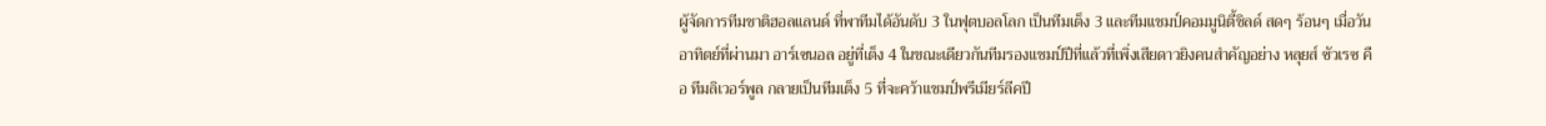ผู้จัดการทีมชาติฮอลแลนด์ ที่พาทีมได้อันดับ 3 ในฟุตบอลโลก เป็นทีมเต็ง 3 และทีมแชมป์คอมมูนิตี้ชิลด์ สดๆ ร้อนๆ เมื่อวันอาทิตย์ที่ผ่านมา อาร์เซนอล อยู่ที่เต็ง 4 ในขณะเดียวกันทีมรองแชมป์ปีที่แล้วที่เพิ่งเสียดาวยิงคนสำคัญอย่าง หลุยส์ ซัวเรซ คือ ทีมลิเวอร์พูล กลายเป็นทีมเต็ง 5 ที่จะคว้าแชมป์พรีเมียร์ลีคปี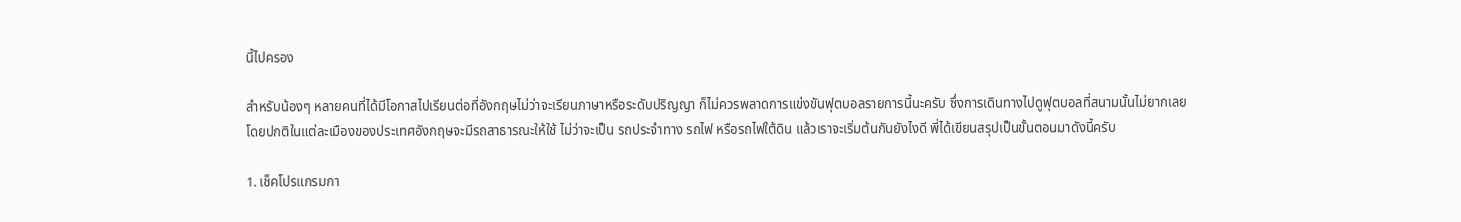นี้ไปครอง

สำหรับน้องๆ หลายคนที่ได้มีโอกาสไปเรียนต่อที่อังกฤษไม่ว่าจะเรียนภาษาหรือระดับปริญญา ก็ไม่ควรพลาดการแข่งขันฟุตบอลรายการนี้นะครับ ซึ่งการเดินทางไปดูฟุตบอลที่สนามนั้นไม่ยากเลย โดยปกติในแต่ละเมืองของประเทศอังกฤษจะมีรถสาธารณะให้ใช้ ไม่ว่าจะเป็น รถประจำทาง รถไฟ หรือรถไฟใต้ดิน แล้วเราจะเริ่มต้นกันยังไงดี พี่ได้เขียนสรุปเป็นขั้นตอนมาดังนี้ครับ

1. เช็คโปรแกรมกา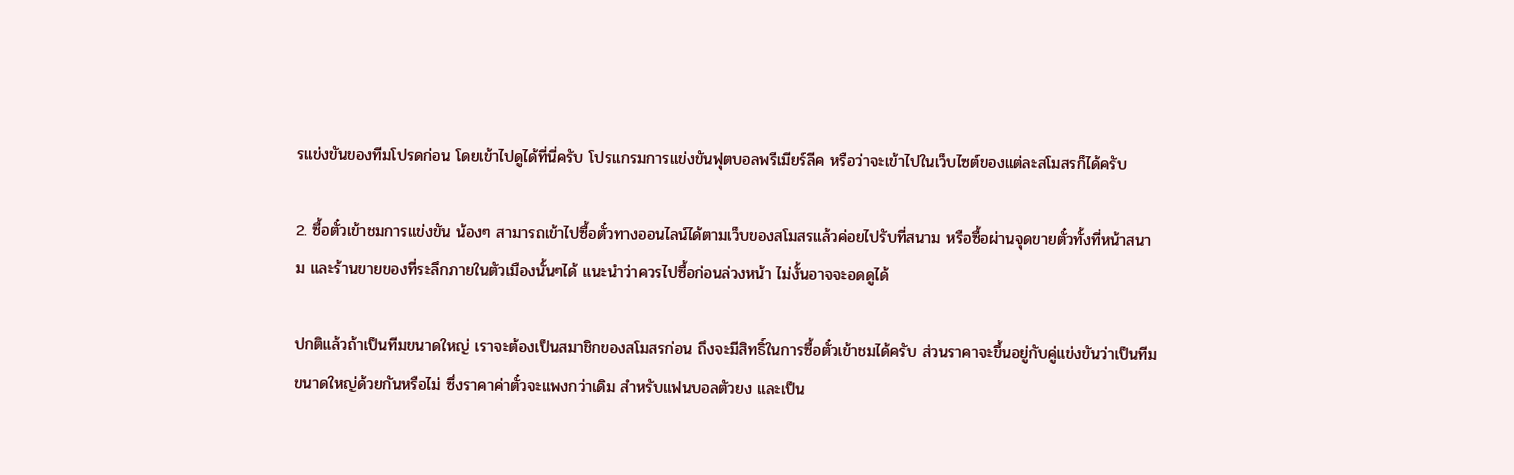รแข่งขันของทีมโปรดก่อน โดยเข้าไปดูได้ที่นี่ครับ โปรแกรมการแข่งขันฟุตบอลพรีเมียร์ลีค หรือว่าจะเข้าไปในเว็บไซต์ของแต่ละสโมสรก็ได้ครับ

2. ซื้อตั๋วเข้าชมการแข่งขัน น้องๆ สามารถเข้าไปซื้อตั๋วทางออนไลน์ได้ตามเว็บของสโมสรแล้วค่อยไปรับที่สนาม หรือซื้อผ่านจุดขายตั๋วทั้งที่หน้าสนาม และร้านขายของที่ระลึกภายในตัวเมืองนั้นๆได้ แนะนำว่าควรไปซื้อก่อนล่วงหน้า ไม่งั้นอาจจะอดดูได้

ปกติแล้วถ้าเป็นทีมขนาดใหญ่ เราจะต้องเป็นสมาชิกของสโมสรก่อน ถึงจะมีสิทธิ์ในการซื้อตั๋วเข้าชมได้ครับ ส่วนราคาจะขึ้นอยู่กับคู่แข่งขันว่าเป็นทีมขนาดใหญ่ด้วยกันหรือไม่ ซึ่งราคาค่าตั๋วจะแพงกว่าเดิม สำหรับแฟนบอลตัวยง และเป็น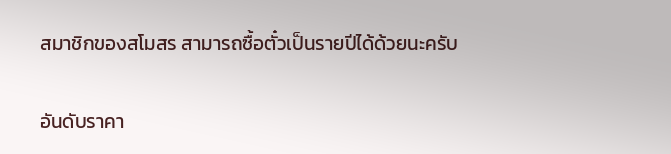สมาชิกของสโมสร สามารถซื้อตั๋วเป็นรายปีได้ด้วยนะครับ

อันดับราคา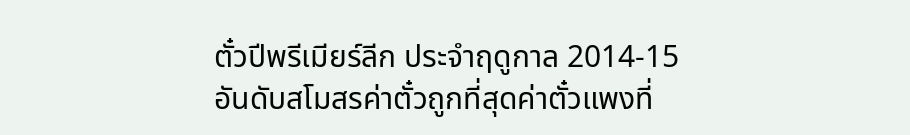ตั๋วปีพรีเมียร์ลีก ประจำฤดูกาล 2014-15
อันดับสโมสรค่าตั๋วถูกที่สุดค่าตั๋วแพงที่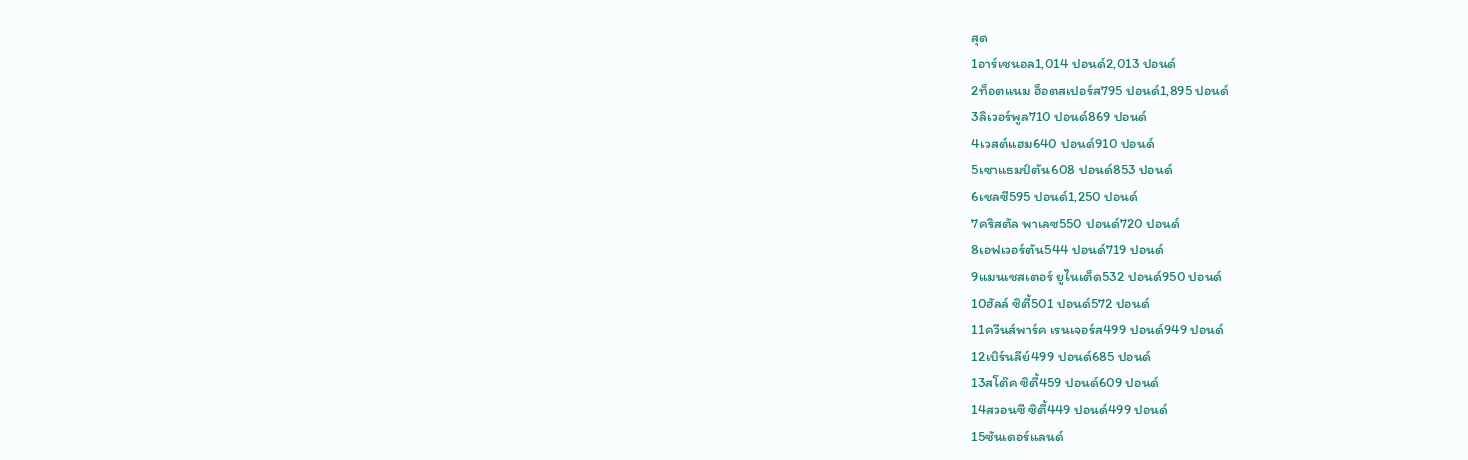สุด
1อาร์เซนอล1,014 ปอนด์2,013 ปอนด์
2ท็อตแนม ฮ็อตสเปอร์ส795 ปอนด์1,895 ปอนด์
3ลิเวอร์พูล710 ปอนด์869 ปอนด์
4เวสต์แฮม640 ปอนด์910 ปอนด์
5เซาแธมป์ตัน608 ปอนด์853 ปอนด์
6เชลซี595 ปอนด์1,250 ปอนด์
7คริสตัล พาเลซ550 ปอนด์720 ปอนด์
8เอฟเวอร์ตัน544 ปอนด์719 ปอนด์
9แมนเชสเตอร์ ยูไนเต็ด532 ปอนด์950 ปอนด์
10ฮัลล์ ซิตี้501 ปอนด์572 ปอนด์
11ควีนส์พาร์ค เรนเจอร์ส499 ปอนด์949 ปอนด์
12เบิร์นลีย์499 ปอนด์685 ปอนด์
13สโต๊ค ซิตี้459 ปอนด์609 ปอนด์
14สวอนซี ซิตี้449 ปอนด์499 ปอนด์
15ซันเดอร์แลนด์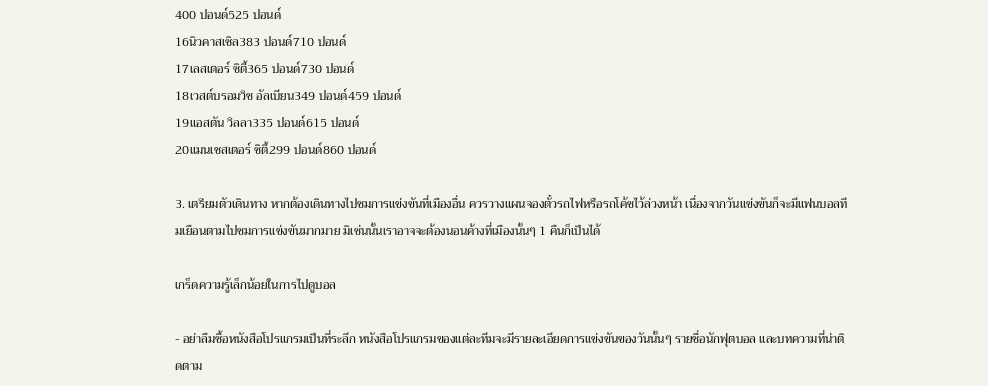400 ปอนด์525 ปอนด์
16นิวคาสเซิล383 ปอนด์710 ปอนด์
17เลสเตอร์ ซิตี้365 ปอนด์730 ปอนด์
18เวสต์บรอมวิช อัลเบียน349 ปอนด์459 ปอนด์
19แอสตัน วิลลา335 ปอนด์615 ปอนด์
20แมนเชสเตอร์ ซิตี้299 ปอนด์860 ปอนด์

3. เตรียมตัวเดินทาง หากต้องเดินทางไปชมการแข่งขันที่เมืองอื่น ควรวางแผนจองตั๋วรถไฟหรือรถโค้ชไว้ล่วงหน้า เนื่องจากวันแข่งขันก็จะมีแฟนบอลทีมเยือนตามไปชมการแข่งขันมากมาย มิเช่นนั้นเราอาจจะต้องนอนค้างที่เมืองนั้นๆ 1 คืนก็เป็นได้

เกร็ดความรู้เล็กน้อยในการไปดูบอล

- อย่าลืมซื้อหนังสือโปรแกรมเป็นที่ระลึก หนังสือโปรแกรมของแต่ละทีมจะมีรายละเอียดการแข่งขันของวันนั้นๆ รายชื่อนักฟุตบอล และบทความที่น่าติดตาม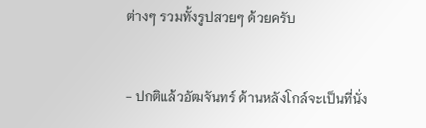ต่างๆ รวมทั้งรูปสวยๆ ด้วยครับ


- ปกติแล้วอัฒจันทร์ ด้านหลังโกล์จะเป็นที่นั่ง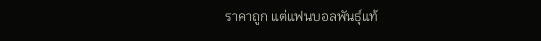ราคาถูก แต่แฟนบอลพันธุ์แท้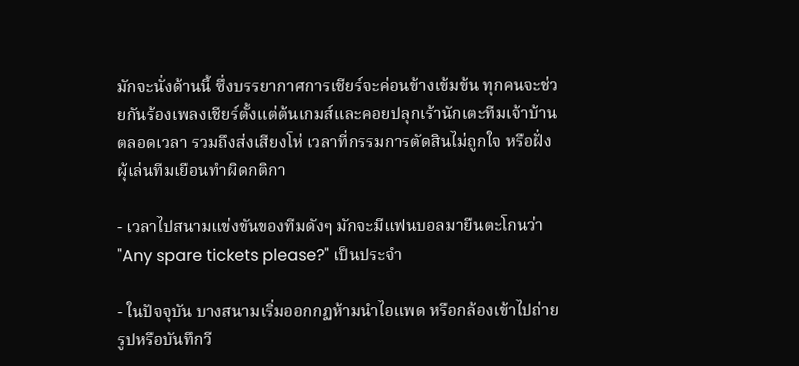มักจะนั่งด้านนี้ ซึ่งบรรยากาศการเชียร์จะค่อนข้างเข้มข้น ทุกคนจะช่วยกันร้องเพลงเชียร์ตั้งแต่ต้นเกมส์และคอยปลุกเร้านักเตะทีมเจ้าบ้านตลอดเวลา รวมถึงส่งเสียงโห่ เวลาที่กรรมการตัดสินไม่ถูกใจ หรือฝั่งผุ้เล่นทีมเยือนทำผิดกติกา

- เวลาไปสนามแข่งขันของทีมดังๆ มักจะมีแฟนบอลมายืนตะโกนว่า "Any spare tickets please?" เป็นประจำ

- ในปัจจุบัน บางสนามเริ่มออกกฏห้ามนำไอแพด หรือกล้องเข้าไปถ่ายรูปหรือบันทึกวี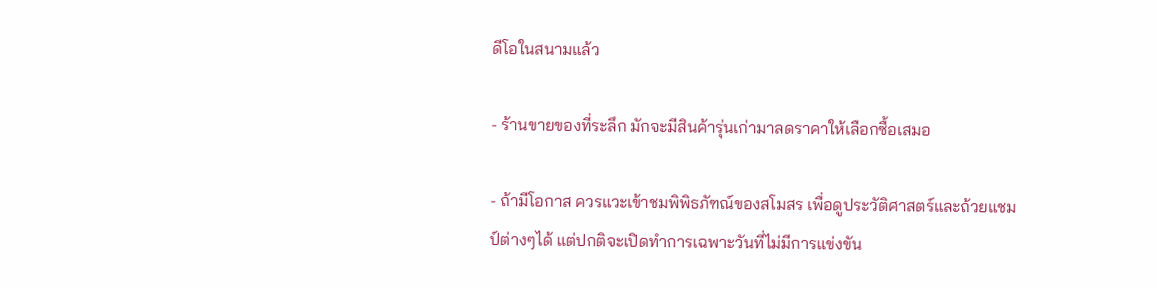ดีโอในสนามแล้ว

- ร้านขายของที่ระลึก มักจะมีสินค้ารุ่นเก่ามาลดราคาให้เลือกซื้อเสมอ

- ถ้ามีโอกาส ควรแวะเข้าชมพิพิธภัฑณ์ของสโมสร เพื่อดูประวัติศาสตร์และถ้วยแชมป์ต่างๆได้ แต่ปกติจะเปิดทำการเฉพาะวันที่ไม่มีการแข่งขัน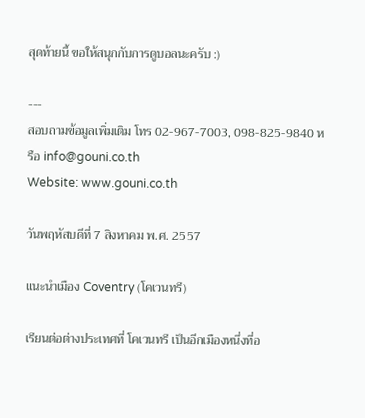สุดท้ายนี้ ขอให้สนุกกับการดูบอลนะครับ :)

---
สอบถามข้อมูลเพิ่มเติม โทร 02-967-7003, 098-825-9840 หรือ info@gouni.co.th
Website: www.gouni.co.th

วันพฤหัสบดีที่ 7 สิงหาคม พ.ศ. 2557

แนะนำเมือง Coventry (โคเวนทรี)

เรียนต่อต่างประเทศที่ โคเวนทรี เป็นอีกเมืองหนึ่งที่อ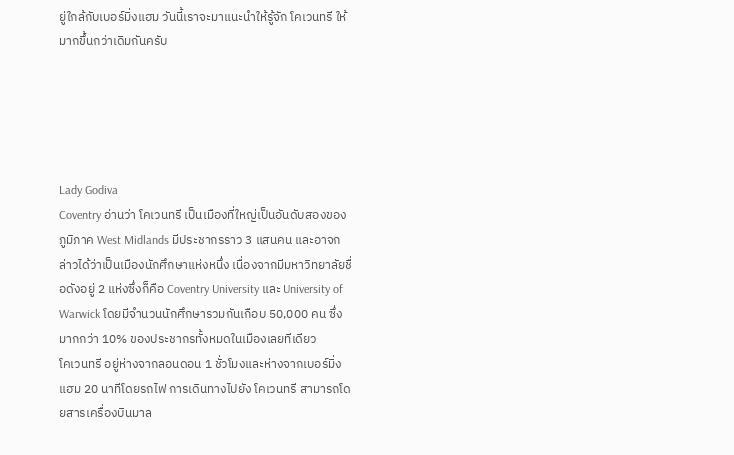ยู่ใกล้กับเบอร์มิ่งแฮม วันนี้เราจะมาแนะนำให้รู้จัก โคเวนทรี ให้มากขึ้นกว่าเดิมกันครับ





Lady Godiva
Coventry อ่านว่า โคเวนทรี เป็นเมืองที่ใหญ่เป็นอันดับสองของภูมิภาค West Midlands มีประชากรราว 3 แสนคน และอาจกล่าวได้ว่าเป็นเมืองนักศึกษาแห่งหนึ่ง เนื่องจากมีมหาวิทยาลัยชื่อดังอยู่ 2 แห่งซึ่งก็คือ Coventry University และ University of Warwick โดยมีจำนวนนักศึกษารวมกันเกือบ 50,000 คน ซึ่งมากกว่า 10% ของประชากรทั้งหมดในเมืองเลยทีเดียว
โคเวนทรี อยู่ห่างจากลอนดอน 1 ชั่วโมงและห่างจากเบอร์มิ่งแฮม 20 นาทีโดยรถไฟ การเดินทางไปยัง โคเวนทรี สามารถโดยสารเครื่องบินมาล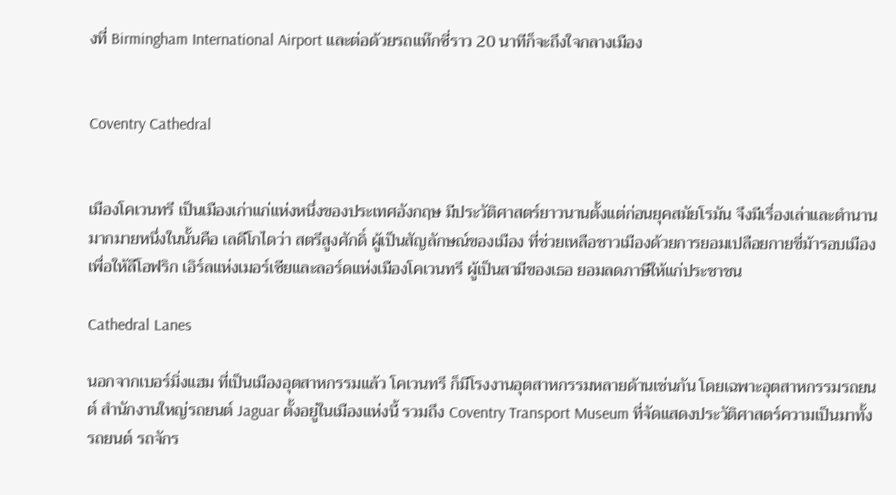งที่ Birmingham International Airport และต่อด้วยรถแท๊กซี่ราว 20 นาทีก็จะถึงใจกลางเมือง


Coventry Cathedral


เมืองโคเวนทรี เป็นเมืองเก่าแก่แห่งหนึ่งของประเทศอังกฤษ มีประวัติศาสตร์ยาวนานตั้งแต่ก่อนยุคสมัยโรมัน จึงมีเรื่องเล่าและตำนานมากมายหนึ่งในนั้นคือ เลดีโกไดว่า สตรีสูงศักดิ์ ผู้เป็นสัญลักษณ์ของเมือง ที่ช่วยเหลือชาวเมืองด้วยการยอมเปลือยกายขี่ม้ารอบเมือง เพื่อให้ลีโอฟริก เอิร์ลแห่งเมอร์เซียและลอร์ดแห่งเมืองโคเวนทรี ผู้เป็นสามีของเธอ ยอมลดภาษีให้แก่ประชาชน

Cathedral Lanes

นอกจากเบอร์มิ่งแฮม ที่เป็นเมืองอุตสาหกรรมแล้ว โคเวนทรี ก็มีโรงงานอุตสาหกรรมหลายด้านเช่นกัน โดยเฉพาะอุตสาหกรรมรถยนต์ สำนักงานใหญ่รถยนต์ Jaguar ตั้งอยู่ในเมืองแห่งนี้ รวมถึง Coventry Transport Museum ที่จัดแสดงประวัติศาสตร์ความเป็นมาทั้งรถยนต์ รถจักร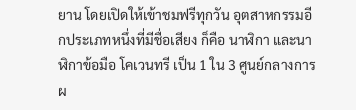ยาน โดยเปิดให้เข้าชมฟรีทุกวัน อุตสาหกรรมอีกประเภทหนึ่งที่มีชื่อเสียง ก็คือ นาฬิกา และนาฬิกาข้อมือ โคเวนทรี เป็น 1 ใน 3 ศูนย์กลางการผ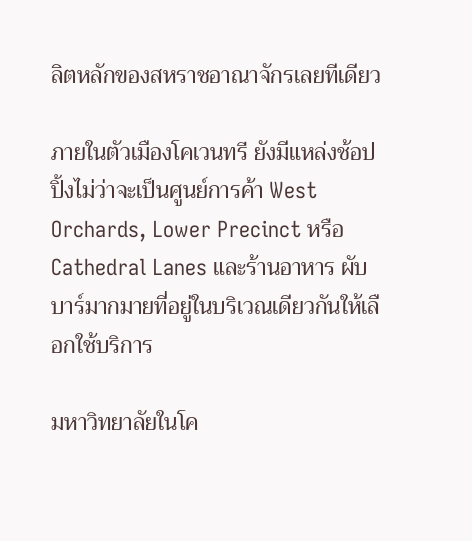ลิตหลักของสหราชอาณาจักรเลยทีเดียว

ภายในตัวเมืองโคเวนทรี ยังมีแหล่งช้อปปิ้งไม่ว่าจะเป็นศูนย์การค้า West Orchards, Lower Precinct หรือ Cathedral Lanes และร้านอาหาร ผับ บาร์มากมายที่อยู่ในบริเวณเดียวกันให้เลือกใช้บริการ

มหาวิทยาลัยในโค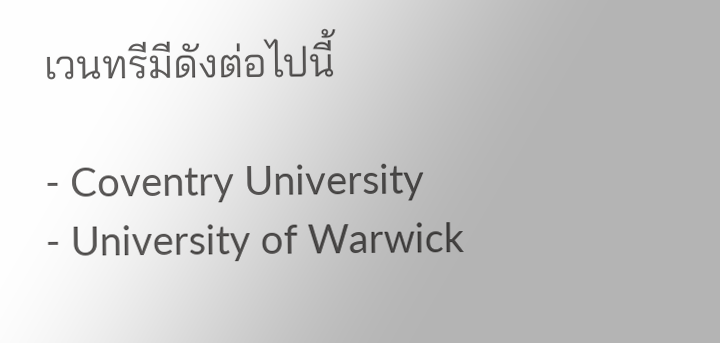เวนทรีมีดังต่อไปนี้

- Coventry University
- University of Warwick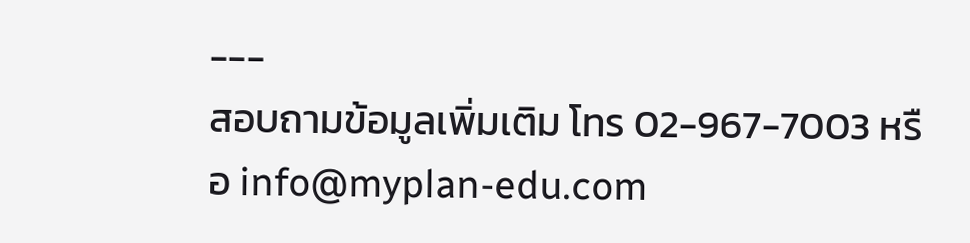---
สอบถามข้อมูลเพิ่มเติม โทร 02-967-7003 หรือ info@myplan-edu.com